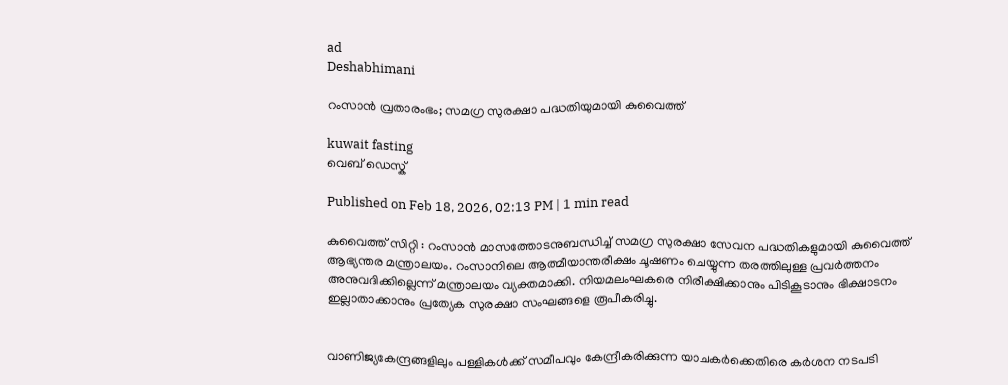ad
Deshabhimani

റംസാൻ വ്രതാരംഭം; സമഗ്ര സുരക്ഷാ പദ്ധതിയുമായി കുവൈത്ത്‌

kuwait fasting
വെബ് ഡെസ്ക്

Published on Feb 18, 2026, 02:13 PM | 1 min read

കുവൈത്ത് സിറ്റി : റംസാൻ മാസത്തോടനുബന്ധിച്ച് സമഗ്ര സുരക്ഷാ സേവന പദ്ധതികളുമായി കുവൈത്ത്‌ ആഭ്യന്തര മന്ത്രാലയം. റംസാനിലെ ആത്മീയാന്തരീക്ഷം ചൂഷണം ചെയ്യുന്ന തരത്തിലുള്ള പ്രവർത്തനം അനുവദിക്കില്ലെന്ന് മന്ത്രാലയം വ്യക്തമാക്കി. നിയമലംഘകരെ നിരീക്ഷിക്കാനും പിടികൂടാനും ഭിക്ഷാടനം ഇല്ലാതാക്കാനും പ്രത്യേക സുരക്ഷാ സംഘങ്ങളെ രൂപീകരിച്ചു.


വാണിജ്യകേന്ദ്രങ്ങളിലും പള്ളികൾക്ക് സമീപവും കേന്ദ്രീകരിക്കുന്ന യാചകർക്കെതിരെ കർശന നടപടി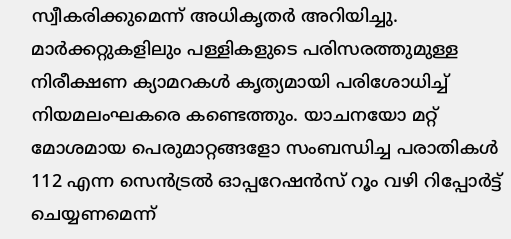സ്വീകരിക്കുമെന്ന് അധികൃതർ അറിയിച്ചു. മാർക്കറ്റുകളിലും പള്ളികളുടെ പരിസരത്തുമുള്ള നിരീക്ഷണ ക്യാമറകൾ കൃത്യമായി പരിശോധിച്ച് നിയമലംഘകരെ കണ്ടെത്തും. യാചനയോ മറ്റ് മോശമായ പെരുമാറ്റങ്ങളോ സംബന്ധിച്ച പരാതികൾ 112 എന്ന സെൻട്രൽ ഓപ്പറേഷൻസ് റൂം വഴി റിപ്പോർട്ട് ചെയ്യണമെന്ന്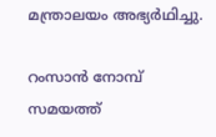മന്ത്രാലയം അഭ്യർഥിച്ചു.

റംസാൻ നോമ്പ് സമയത്ത്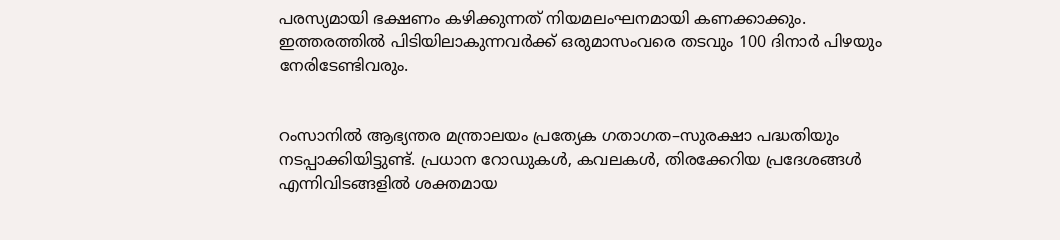പരസ്യമായി ഭക്ഷണം കഴിക്കുന്നത് നിയമലംഘനമായി കണക്കാക്കും. ഇത്തരത്തിൽ പിടിയിലാകുന്നവർക്ക് ഒരുമാസംവരെ തടവും 100 ദിനാർ പിഴയും നേരിടേണ്ടിവരും.


റംസാനിൽ ആഭ്യന്തര മന്ത്രാലയം പ്രത്യേക ഗതാഗത–സുരക്ഷാ പദ്ധതിയും നടപ്പാക്കിയിട്ടുണ്ട്. പ്രധാന റോഡുകൾ, കവലകൾ, തിരക്കേറിയ പ്രദേശങ്ങൾ എന്നിവിടങ്ങളിൽ ശക്തമായ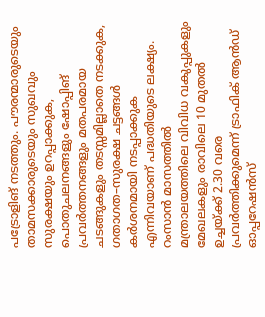പട്രോളിങ്‌ നടത്തും. പൗരന്മാരുടെയും താമസക്കാരുടെയും സുഖവും സുരക്ഷയും ഉറപ്പാക്കുക, പൊതുചലനങ്ങളും ഷോപ്പിങ്‌ പ്രവർത്തനങ്ങളും മതപരമായ ചടങ്ങുകളും തടസ്സമില്ലാതെ നടക്കുക, ഗതാഗത–സുരക്ഷ ചട്ടങ്ങൾ കർശനമായി നടപ്പാക്കുക എന്നിവയാണ് പദ്ധതിയുടെ ലക്ഷ്യം. റംസാൻ മാസത്തിൽ മന്ത്രാലയത്തിലെ വിവിധ വകുപ്പുകളും മേഖലകളും രാവിലെ 10 മുതൽ ഉച്ചയ്ക്ക് 2.30 വരെ പ്രവർത്തിക്കുമെന്ന് ട്രാഫിക് ആൻഡ് ഓപ്പറേഷൻസ്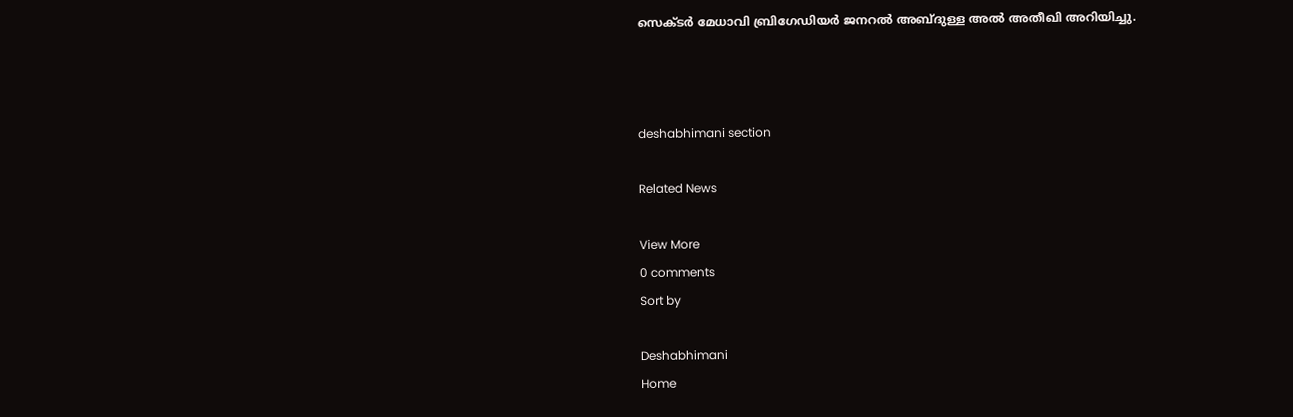സെക്ടർ മേധാവി ബ്രിഗേഡിയർ ജനറൽ അബ്ദുള്ള അൽ അതീഖി അറിയിച്ചു.



deshabhimani section

Related News

View More
0 comments
Sort by

Deshabhimani
Home